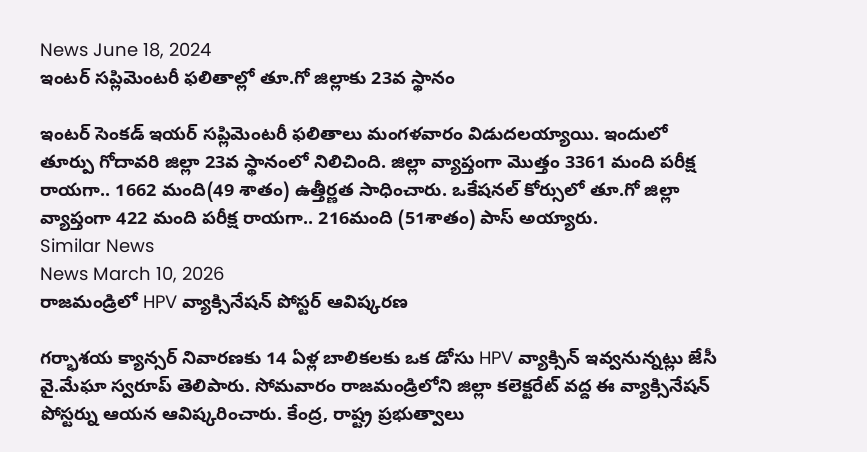News June 18, 2024
ఇంటర్ సప్లిమెంటరీ ఫలితాల్లో తూ.గో జిల్లాకు 23వ స్థానం

ఇంటర్ సెంకడ్ ఇయర్ సప్లిమెంటరీ ఫలితాలు మంగళవారం విడుదలయ్యాయి. ఇందులో తూర్పు గోదావరి జిల్లా 23వ స్థానంలో నిలిచింది. జిల్లా వ్యాప్తంగా మొత్తం 3361 మంది పరీక్ష రాయగా.. 1662 మంది(49 శాతం) ఉత్తీర్ణత సాధించారు. ఒకేషనల్ కోర్సులో తూ.గో జిల్లా వ్యాప్తంగా 422 మంది పరీక్ష రాయగా.. 216మంది (51శాతం) పాస్ అయ్యారు.
Similar News
News March 10, 2026
రాజమండ్రిలో HPV వ్యాక్సినేషన్ పోస్టర్ ఆవిష్కరణ

గర్భాశయ క్యాన్సర్ నివారణకు 14 ఏళ్ల బాలికలకు ఒక డోసు HPV వ్యాక్సిన్ ఇవ్వనున్నట్లు జేసీ వై.మేఘా స్వరూప్ తెలిపారు. సోమవారం రాజమండ్రిలోని జిల్లా కలెక్టరేట్ వద్ద ఈ వ్యాక్సినేషన్ పోస్టర్ను ఆయన ఆవిష్కరించారు. కేంద్ర, రాష్ట్ర ప్రభుత్వాలు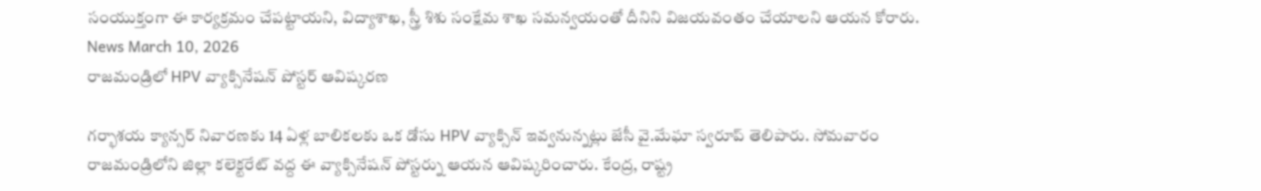సంయుక్తంగా ఈ కార్యక్రమం చేపట్టాయని, విద్యాశాఖ, స్త్రీ శిశు సంక్షేమ శాఖ సమన్వయంతో దీనిని విజయవంతం చేయాలని ఆయన కోరారు.
News March 10, 2026
రాజమండ్రిలో HPV వ్యాక్సినేషన్ పోస్టర్ ఆవిష్కరణ

గర్భాశయ క్యాన్సర్ నివారణకు 14 ఏళ్ల బాలికలకు ఒక డోసు HPV వ్యాక్సిన్ ఇవ్వనున్నట్లు జేసీ వై.మేఘా స్వరూప్ తెలిపారు. సోమవారం రాజమండ్రిలోని జిల్లా కలెక్టరేట్ వద్ద ఈ వ్యాక్సినేషన్ పోస్టర్ను ఆయన ఆవిష్కరించారు. కేంద్ర, రాష్ట్ర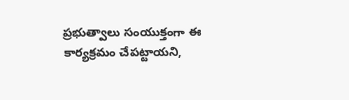ప్రభుత్వాలు సంయుక్తంగా ఈ కార్యక్రమం చేపట్టాయని,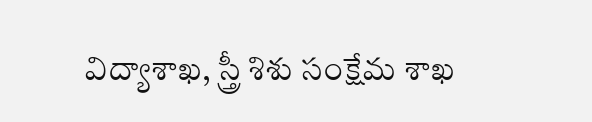విద్యాశాఖ, స్త్రీ శిశు సంక్షేమ శాఖ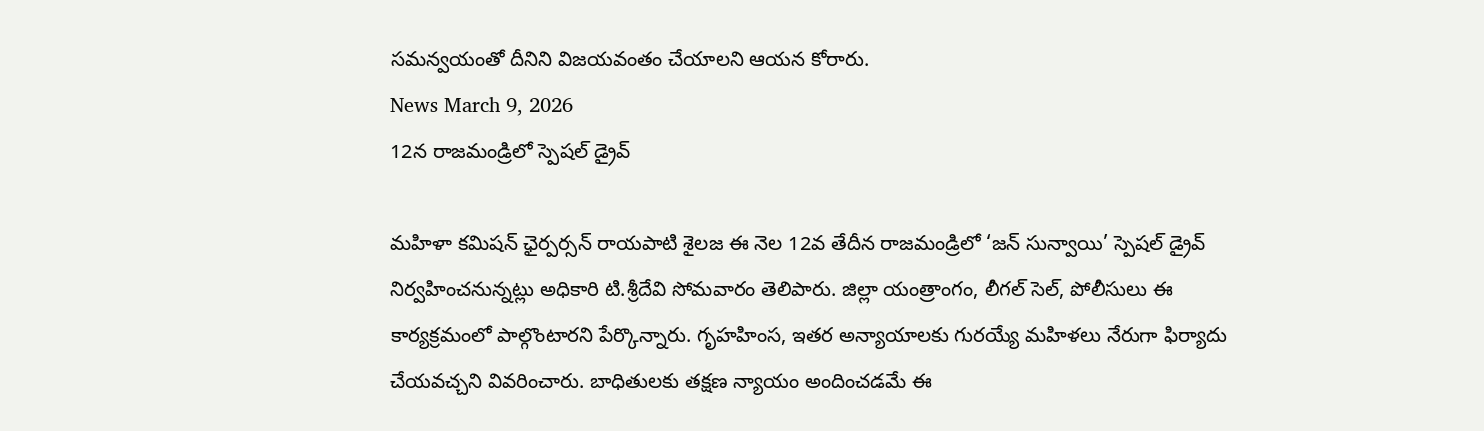సమన్వయంతో దీనిని విజయవంతం చేయాలని ఆయన కోరారు.
News March 9, 2026
12న రాజమండ్రిలో స్పెషల్ డ్రైవ్

మహిళా కమిషన్ ఛైర్పర్సన్ రాయపాటి శైలజ ఈ నెల 12వ తేదీన రాజమండ్రిలో ‘జన్ సున్వాయి’ స్పెషల్ డ్రైవ్ నిర్వహించనున్నట్లు అధికారి టి.శ్రీదేవి సోమవారం తెలిపారు. జిల్లా యంత్రాంగం, లీగల్ సెల్, పోలీసులు ఈ కార్యక్రమంలో పాల్గొంటారని పేర్కొన్నారు. గృహహింస, ఇతర అన్యాయాలకు గురయ్యే మహిళలు నేరుగా ఫిర్యాదు చేయవచ్చని వివరించారు. బాధితులకు తక్షణ న్యాయం అందించడమే ఈ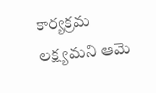కార్యక్రమ లక్ష్యమని ఆమె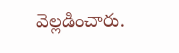వెల్లడించారు.